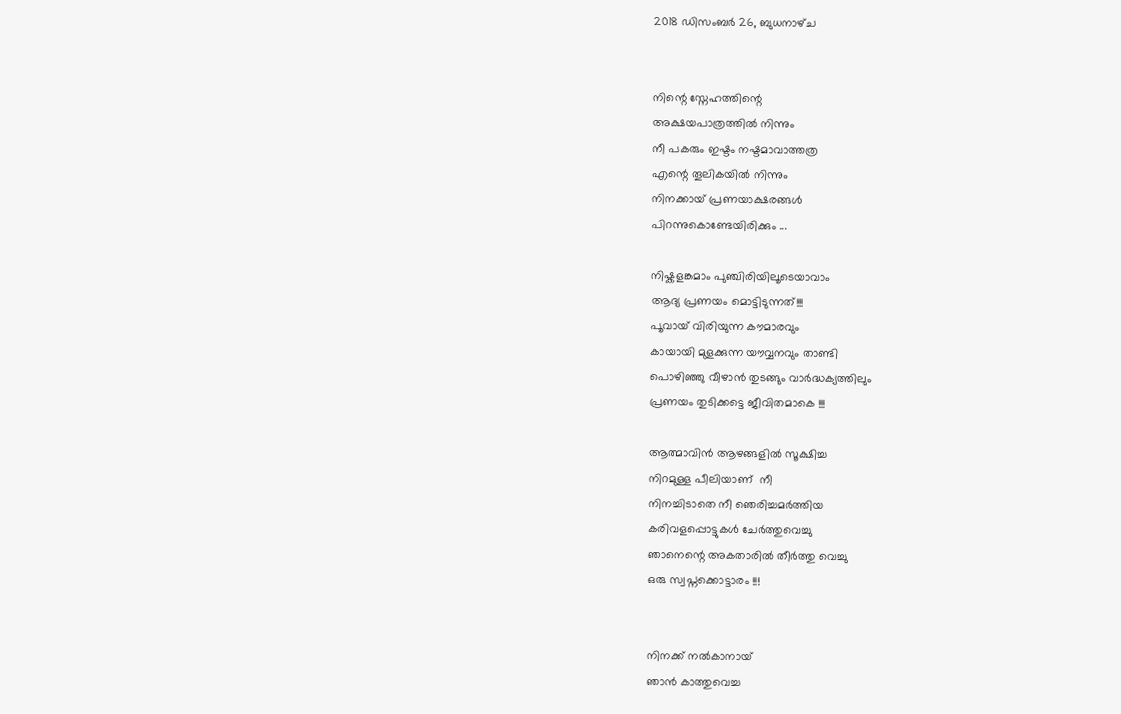2018 ഡിസംബർ 26, ബുധനാഴ്‌ച


നിന്റെ സ്നേഹത്തിന്റെ
അക്ഷയപാത്രത്തിൽ നിന്നും
നീ പകരും ഇഷ്ടം നഷ്ടമാവാത്തത്ര
എന്റെ തൂലികയിൽ നിന്നും
നിനക്കായ് പ്രണയാക്ഷരങ്ങൾ
പിറന്നുകൊണ്ടേയിരിക്കും ...

നിഷ്കളങ്കമാം പുഞ്ചിരിയിലൂടെയാവാം
ആദ്യ പ്രണയം മൊട്ടിടുന്നത്!!!
പൂവായ് വിരിയുന്ന കൗമാരവും
കായായി മുളക്കുന്ന യൗവ്വനവും താണ്ടി
പൊഴിഞ്ഞു വീഴാൻ തുടങ്ങും വാർദ്ധക്യത്തിലും
പ്രണയം തുടിക്കട്ടെ ജീവിതമാകെ !!!

ആത്മാവിൻ ആഴങ്ങളിൽ സൂക്ഷിച്ച
നിറമുള്ള പീലിയാണ്  നീ
നിനച്ചിടാതെ നീ ഞെരിച്ചമർത്തിയ
കരിവളപ്പൊട്ടുകൾ ചേർത്തുവെച്ചു
ഞാനെന്റെ അകതാരിൽ തീർത്തു വെച്ചു
ഒരു സ്വപ്നക്കൊട്ടാരം !!!


നിനക്ക് നൽകാനായ്
ഞാൻ കാത്തുവെച്ച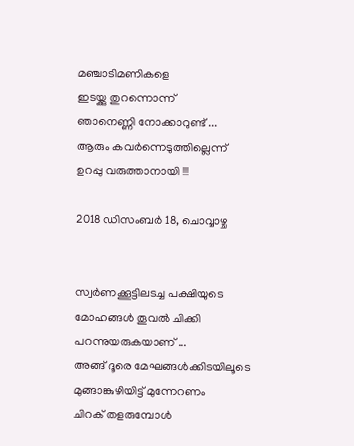മഞ്ചാടിമണികളെ
ഇടയ്ക്കു തുറന്നൊന്ന്
ഞാനെണ്ണി നോക്കാറുണ്ട് ...
ആരും കവർന്നെടുത്തില്ലെന്ന്
ഉറപ്പു വരുത്താനായി !!!

2018 ഡിസംബർ 18, ചൊവ്വാഴ്ച


സ്വർണക്കൂട്ടിലടച്ച പക്ഷിയുടെ
മോഹങ്ങൾ തൂവൽ ചിക്കി
പറന്നുയരുകയാണ് ...
അങ്ങ് ദൂരെ മേഘങ്ങൾക്കിടയിലൂടെ
മുങ്ങാങ്കുഴിയിട്ട് മുന്നേറണം
ചിറക് തളരുമ്പോൾ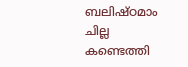ബലിഷ്ഠമാം ചില്ല കണ്ടെത്തി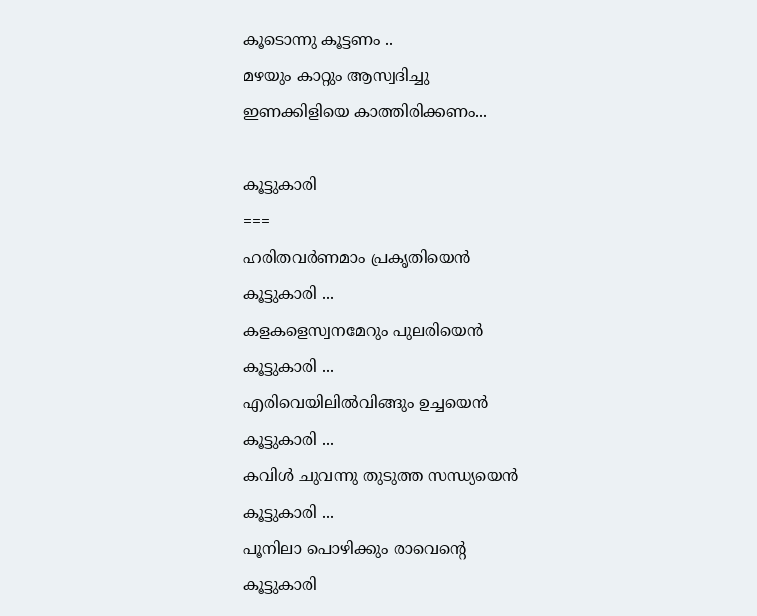കൂടൊന്നു കൂട്ടണം ..
മഴയും കാറ്റും ആസ്വദിച്ചു
ഇണക്കിളിയെ കാത്തിരിക്കണം...

കൂട്ടുകാരി
===
ഹരിതവർണമാം പ്രകൃതിയെൻ
കൂട്ടുകാരി ...
കളകളെസ്വനമേറും പുലരിയെൻ
കൂട്ടുകാരി ...
എരിവെയിലിൽവിങ്ങും ഉച്ചയെൻ
കൂട്ടുകാരി ...
കവിൾ ചുവന്നു തുടുത്ത സന്ധ്യയെൻ
കൂട്ടുകാരി ...
പൂനിലാ പൊഴിക്കും രാവെന്റെ
കൂട്ടുകാരി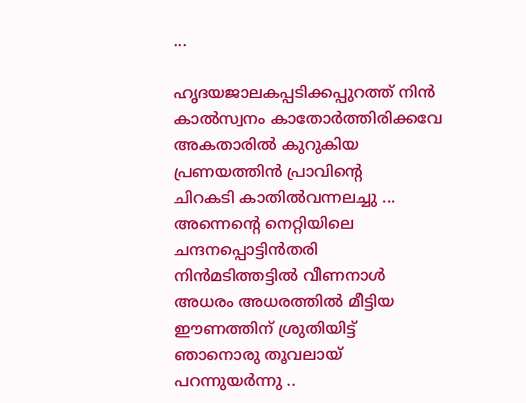...

ഹൃദയജാലകപ്പടിക്കപ്പുറത്ത്‌ നിൻ
കാൽസ്വനം കാതോർത്തിരിക്കവേ
അകതാരിൽ കുറുകിയ
പ്രണയത്തിൻ പ്രാവിന്റെ
ചിറകടി കാതിൽവന്നലച്ചു ...
അന്നെന്റെ നെറ്റിയിലെ
ചന്ദനപ്പൊട്ടിൻതരി
നിൻമടിത്തട്ടിൽ വീണനാൾ
അധരം അധരത്തിൽ മീട്ടിയ
ഈണത്തിന് ശ്രുതിയിട്ട്‌
ഞാനൊരു തൂവലായ്
പറന്നുയർന്നു ..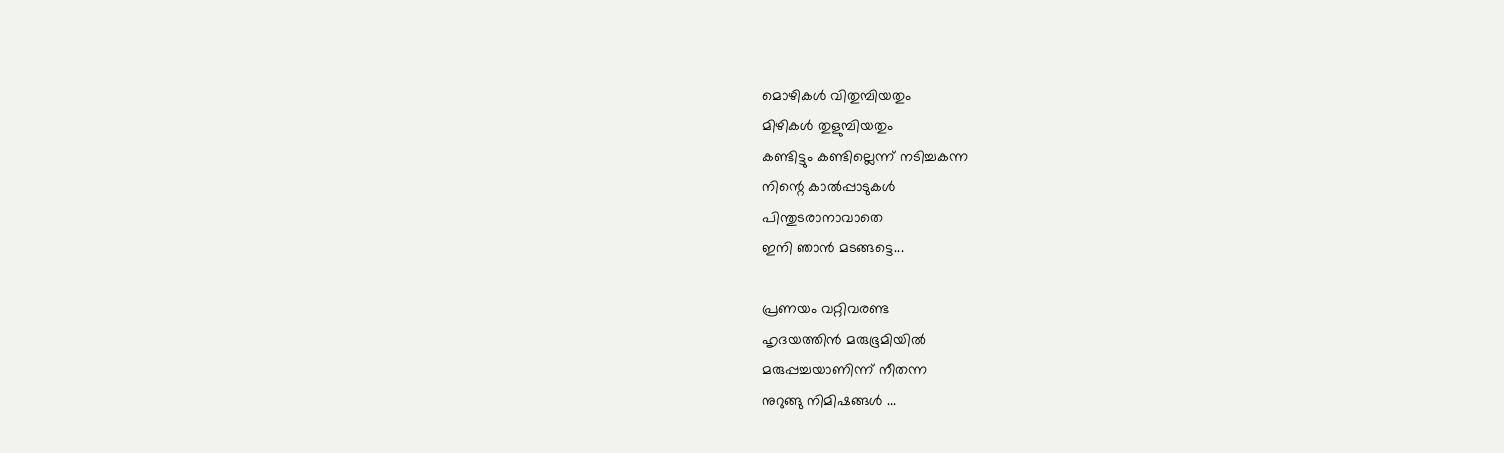മൊഴികൾ വിതുമ്പിയതും
മിഴികൾ തുളുമ്പിയതും
കണ്ടിട്ടും കണ്ടില്ലെന്ന് നടിച്ചകന്ന
നിന്റെ കാൽപ്പാടുകൾ
പിന്തുടരാനാവാതെ
ഇനി ഞാൻ മടങ്ങട്ടെ...

പ്രണയം വറ്റിവരണ്ട
ഹൃദയത്തിൻ മരുഭൂമിയിൽ
മരുപ്പച്ചയാണിന്ന് നീതന്ന
നുറുങ്ങു നിമിഷങ്ങൾ ...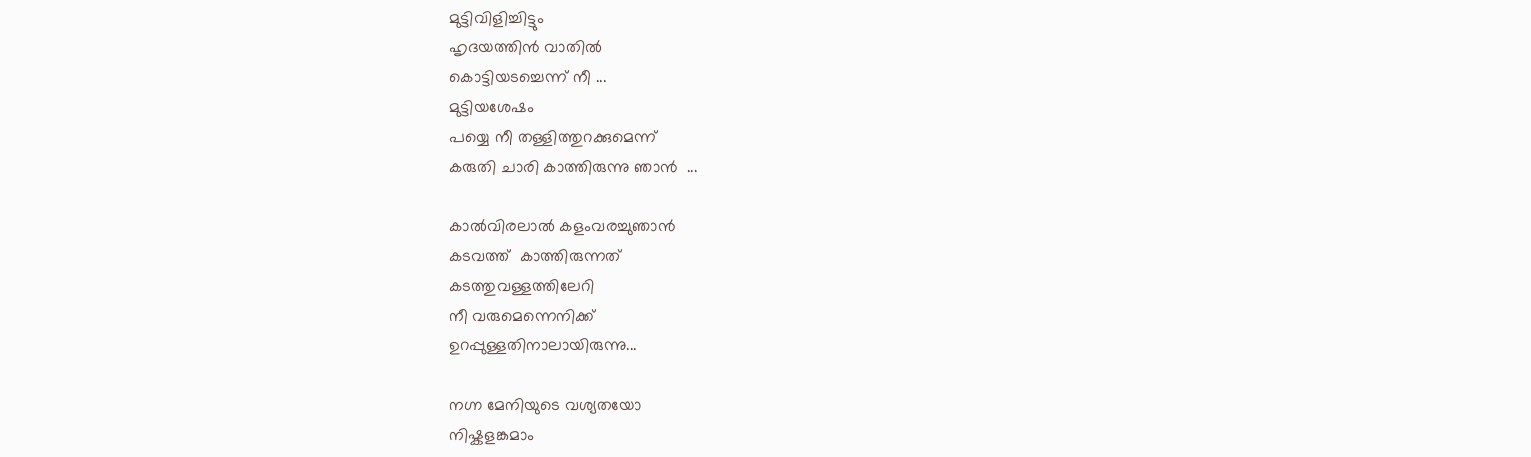മുട്ടിവിളിച്ചിട്ടും
ഹൃദയത്തിൻ വാതിൽ
കൊട്ടിയടച്ചെന്ന് നീ ...
മുട്ടിയശേഷം
പയ്യെ നീ തള്ളിത്തുറക്കുമെന്ന്
കരുതി ചാരി കാത്തിരുന്നു ഞാൻ  ...

കാൽവിരലാൽ കളംവരച്ചുഞാൻ
കടവത്ത്‌  കാത്തിരുന്നത്
കടത്തുവള്ളത്തിലേറി
നീ വരുമെന്നെനിക്ക്
ഉറപ്പുള്ളതിനാലായിരുന്നു...

നഗ്ന മേനിയുടെ വശ്യതയോ
നിഷ്കളങ്കമാം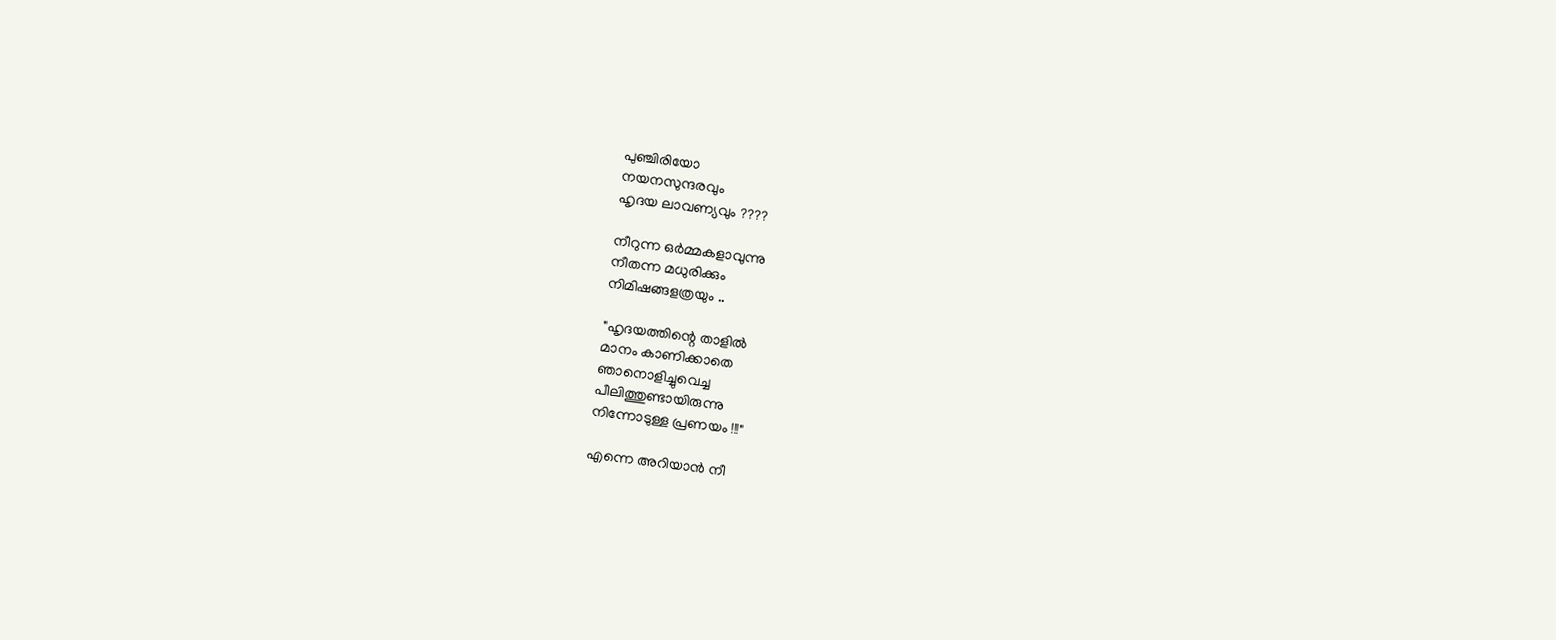പുഞ്ചിരിയോ
നയനസുന്ദരവും
ഹൃദയ ലാവണ്യവും ????

നീറുന്ന ഒർമ്മകളാവുന്നു
നീതന്ന മധുരിക്കും
നിമിഷങ്ങളത്രയും ..

"ഹൃദയത്തിന്റെ താളിൽ
മാനം കാണിക്കാതെ
ഞാനൊളിച്ചുവെച്ച
പീലിത്തുണ്ടായിരുന്നു
നിന്നോടുള്ള പ്രണയം !!!"

എന്നെ അറിയാൻ നീ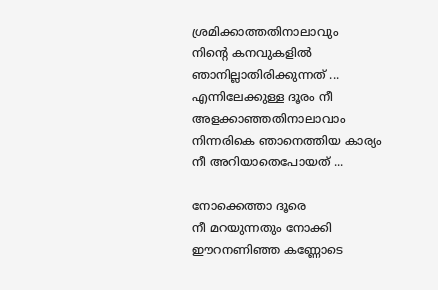ശ്രമിക്കാത്തതിനാലാവും
നിന്റെ കനവുകളിൽ ഞാനില്ലാതിരിക്കുന്നത് ...
എന്നിലേക്കുള്ള ദൂരം നീ അളക്കാഞ്ഞതിനാലാവാം
നിന്നരികെ ഞാനെത്തിയ കാര്യം നീ അറിയാതെപോയത് ...

നോക്കെത്താ ദൂരെ
നീ മറയുന്നതും നോക്കി
ഈറനണിഞ്ഞ കണ്ണോടെ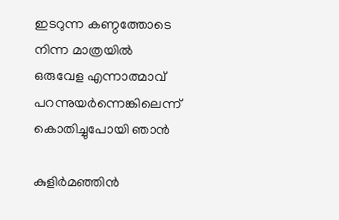ഇടറുന്ന കണ്ഠത്തോടെ
നിന്ന മാത്രയിൽ
ഒരുവേള എന്നാത്മാവ്
പറന്നുയർന്നെങ്കിലെന്ന്
കൊതിച്ചുപോയി ഞാൻ

കുളിർമഞ്ഞിൻ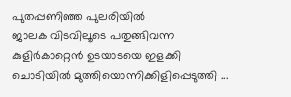പുതപ്പണിഞ്ഞ പുലരിയിൽ
ജാലക വിടവിലൂടെ പതുങ്ങിവന്ന
കുളിർകാറ്റെൻ ഉടയാടയെ ഇളക്കി
ചൊടിയിൽ മുത്തിയൊന്നിക്കിളിപ്പെടുത്തി ...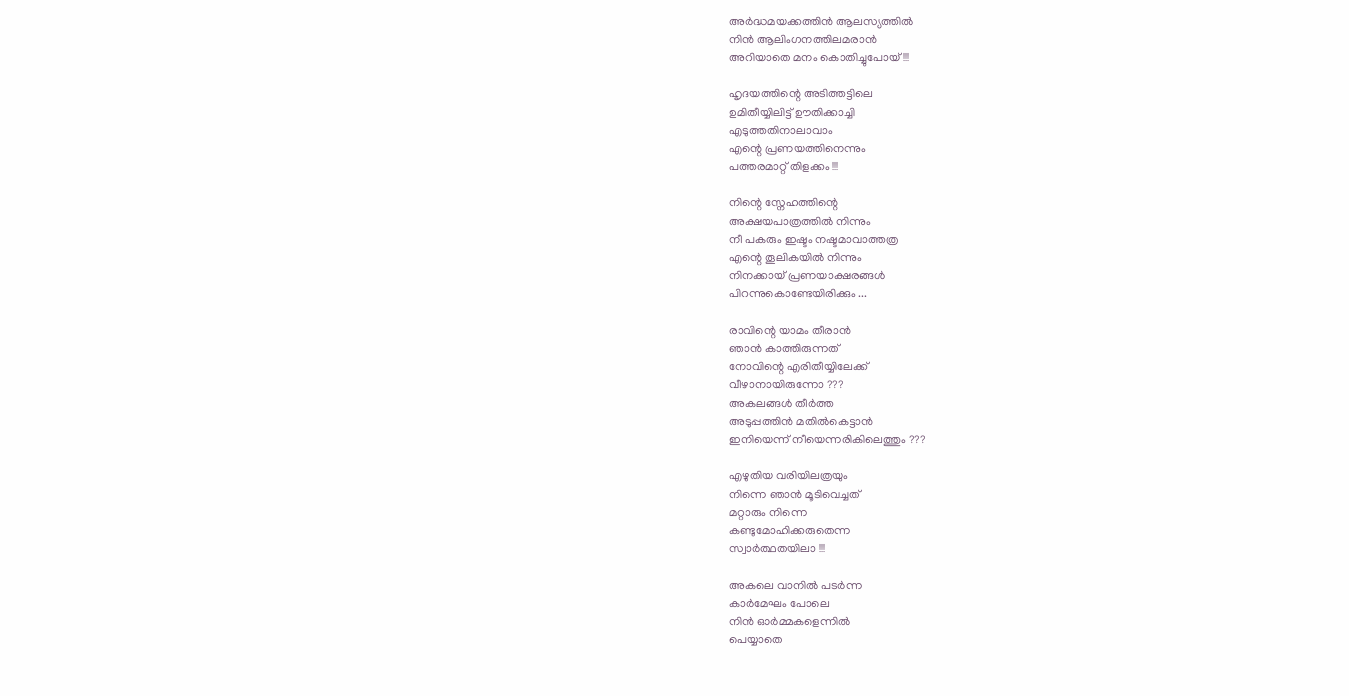അർദ്ധമയക്കത്തിൻ ആലസ്യത്തിൽ
നിൻ ആലിംഗനത്തിലമരാൻ
അറിയാതെ മനം കൊതിച്ചുപോയ്‌ !!!

ഹൃദയത്തിന്റെ അടിത്തട്ടിലെ
ഉമിതീയ്യിലിട്ട് ഊതിക്കാച്ചി
എടുത്തതിനാലാവാം
എന്റെ പ്രണയത്തിനെന്നും
പത്തരമാറ്റ് തിളക്കം !!!

നിന്റെ സ്നേഹത്തിന്റെ
അക്ഷയപാത്രത്തിൽ നിന്നും
നീ പകരും ഇഷ്ടം നഷ്ടമാവാത്തത്ര
എന്റെ തൂലികയിൽ നിന്നും
നിനക്കായ് പ്രണയാക്ഷരങ്ങൾ
പിറന്നുകൊണ്ടേയിരിക്കും ...

രാവിന്റെ യാമം തീരാൻ
ഞാൻ കാത്തിരുന്നത്
നോവിന്റെ എരിതീയ്യിലേക്ക്
വീഴാനായിരുന്നോ ???
അകലങ്ങൾ തീർത്ത
അടുപ്പത്തിൻ മതിൽകെട്ടാൻ
ഇനിയെന്ന് നീയെന്നരികിലെത്തും ???

എഴുതിയ വരിയിലത്രയും
നിന്നെ ഞാൻ മൂടിവെച്ചത്
മറ്റാരും നിന്നെ
കണ്ടുമോഹിക്കരുതെന്ന
സ്വാർത്ഥതയിലാ !!!

അകലെ വാനിൽ പടർന്ന
കാർമേഘം പോലെ
നിൻ ഓർമ്മകളെന്നിൽ
പെയ്യാതെ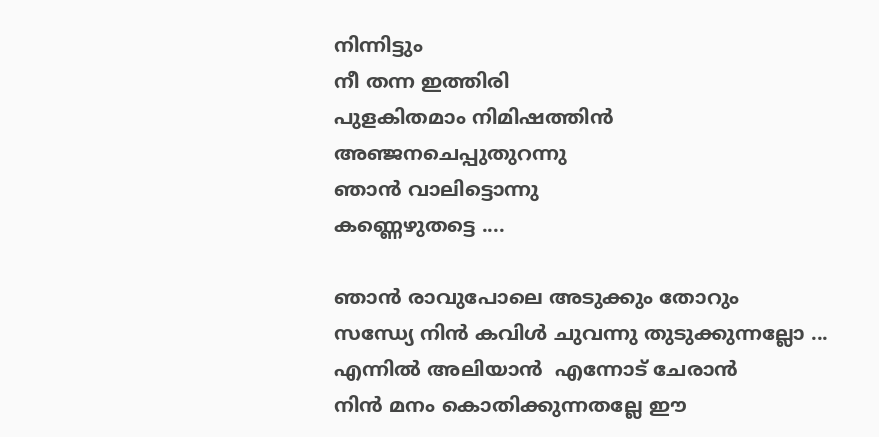നിന്നിട്ടും
നീ തന്ന ഇത്തിരി
പുളകിതമാം നിമിഷത്തിൻ
അഞ്ജനചെപ്പുതുറന്നു
ഞാൻ വാലിട്ടൊന്നു
കണ്ണെഴുതട്ടെ ....

ഞാൻ രാവുപോലെ അടുക്കും തോറും
സന്ധ്യേ നിൻ കവിൾ ചുവന്നു തുടുക്കുന്നല്ലോ ...
എന്നിൽ അലിയാൻ  എന്നോട് ചേരാൻ
നിൻ മനം കൊതിക്കുന്നതല്ലേ ഈ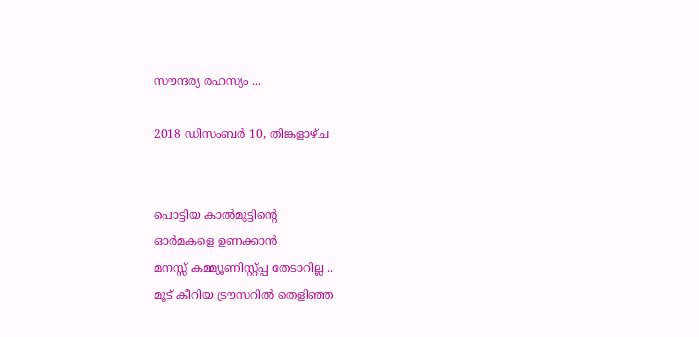സൗന്ദര്യ രഹസ്യം ...

2018 ഡിസംബർ 10, തിങ്കളാഴ്‌ച


പൊട്ടിയ കാൽമുട്ടിന്റെ
ഓർമകളെ ഉണക്കാൻ
മനസ്സ് കമ്മ്യൂണിസ്റ്റ്പ്പ തേടാറില്ല ..
മൂട് കീറിയ ട്രൗസറിൽ തെളിഞ്ഞ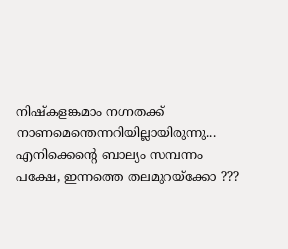നിഷ്കളങ്കമാം നഗ്നതക്ക്
നാണമെന്തെന്നറിയില്ലായിരുന്നു...
എനിക്കെന്റെ ബാല്യം സമ്പന്നം
പക്ഷേ, ഇന്നത്തെ തലമുറയ്‌ക്കോ ???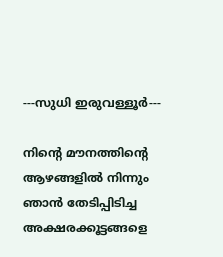---സുധി ഇരുവള്ളൂർ---

നിന്റെ മൗനത്തിന്റെ
ആഴങ്ങളിൽ നിന്നും
ഞാൻ തേടിപ്പിടിച്ച
അക്ഷരക്കൂട്ടങ്ങളെ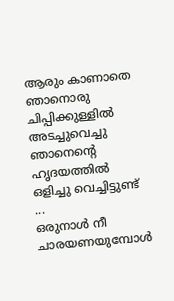ആരും കാണാതെ
ഞാനൊരു
ചിപ്പിക്കുള്ളിൽ അടച്ചുവെച്ചു
ഞാനെന്റെ ഹൃദയത്തിൽ
ഒളിച്ചു വെച്ചിട്ടുണ്ട് ...
ഒരുനാൾ നീ ചാരയണയുമ്പോൾ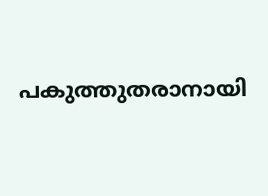പകുത്തുതരാനായി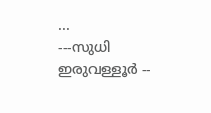...
---സുധി ഇരുവള്ളൂർ --